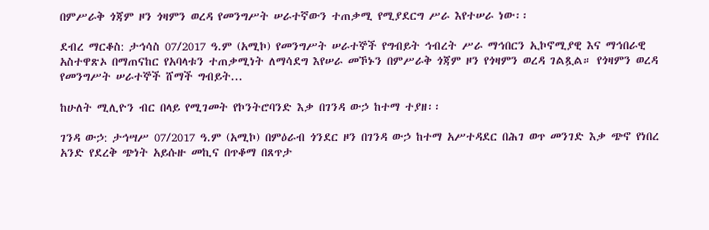በምሥራቅ ጎጃም ዞን ጎዛምን ወረዳ የመንግሥት ሠራተኛውን ተጠቃሚ የሚያደርግ ሥራ እየተሠራ ነው፡፡

ደብረ ማርቆስ: ታኅሳስ 07/2017 ዓ.ም (አሚኮ) የመንግሥት ሠራተኞች የግብይት ኅብረት ሥራ ማኅበርን ኢኮኖሚያዊ እና ማኅበራዊ አስተዋጽኦ በማጠናከር የአባላቱን ተጠቃሚነት ለማሳደግ እየሠራ መኾኑን በምሥራቅ ጎጃም ዞን የጎዛምን ወረዳ ገልጿል። የጎዛምን ወረዳ የመንግሥት ሠራተኞች ሸማች ግብይት...

ከሁለት ሚሊዮን ብር በላይ የሚገመት የኮንትሮባንድ እቃ በገንዳ ውኃ ከተማ ተያዘ፡፡

ገንዳ ውኃ: ታኅሣሥ 07/2017 ዓ.ም (አሚኮ) በምዕራብ ጎንደር ዞን በገንዳ ውኃ ከተማ አሥተዳደር በሕገ ወጥ መንገድ እቃ ጭኖ የነበረ አንድ የደረቅ ጭነት አይሱዙ መኪና በጥቆማ በጸጥታ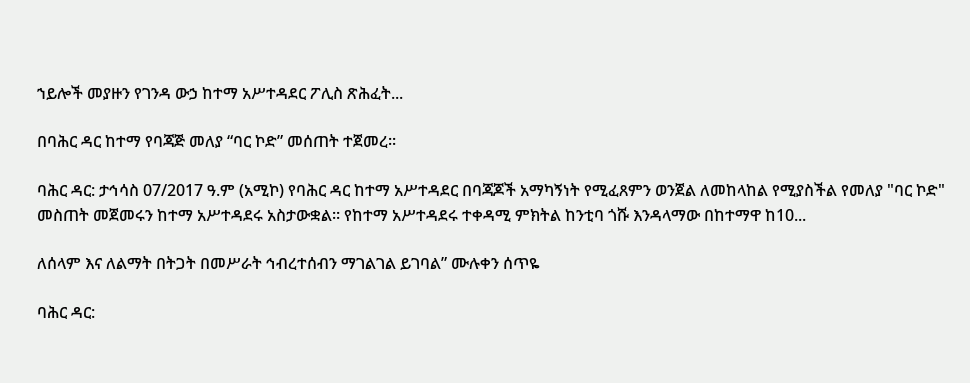ኀይሎች መያዙን የገንዳ ውኃ ከተማ አሥተዳደር ፖሊስ ጽሕፈት...

በባሕር ዳር ከተማ የባጃጅ መለያ “ባር ኮድ” መሰጠት ተጀመረ፡፡

ባሕር ዳር: ታኅሳስ 07/2017 ዓ.ም (አሚኮ) የባሕር ዳር ከተማ አሥተዳደር በባጃጆች አማካኝነት የሚፈጸምን ወንጀል ለመከላከል የሚያስችል የመለያ "ባር ኮድ" መስጠት መጀመሩን ከተማ አሥተዳደሩ አስታውቋል። የከተማ አሥተዳደሩ ተቀዳሚ ምክትል ከንቲባ ጎሹ እንዳላማው በከተማዋ ከ10...

ለሰላም እና ለልማት በትጋት በመሥራት ኅብረተሰብን ማገልገል ይገባል” ሙሉቀን ሰጥዬ

ባሕር ዳር: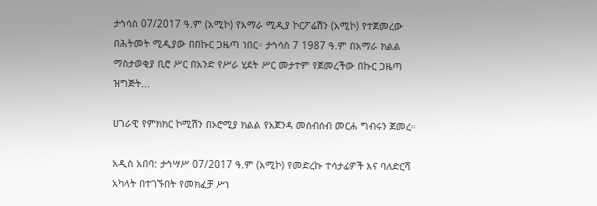ታኅሳስ 07/2017 ዓ.ም (አሚኮ) የአማራ ሚዲያ ኮርፖሬሽን (አሚኮ) የተጀመረው በሕትመት ሚዲያው በበኩር ጋዜጣ ነበር። ታኅሳስ 7 1987 ዓ.ም በአማራ ክልል ማስታወቂያ ቢሮ ሥር በአንድ የሥራ ሂደት ሥር መታተም የጀመረችው በኩር ጋዜጣ ዝግጅት...

ሀገራዊ የምክክር ኮሚሽን በኦሮሚያ ክልል የአጀንዳ መሰብሰብ መርሐ ግብሩን ጀመረ።

አዲስ አበባ: ታኅሣሥ 07/2017 ዓ.ም (አሚኮ) የመድረኩ ተሳታፊዎች እና ባለድርሻ አካላት በተገኙበት የመክፈቻ ሥነ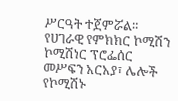ሥርዓት ተጀምሯል። የሀገራዊ የምክክር ኮሚሽን ኮሚሽነር ፕሮፌሰር መሥፍን አርአያ፣ ሌሎች የኮሚሽኑ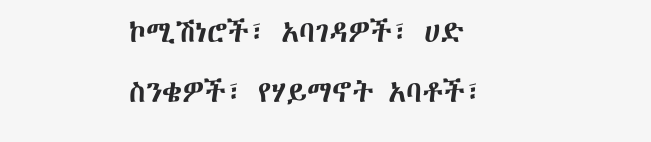ኮሚሽነሮች፣ አባገዳዎች፣ ሀድ ስንቄዎች፣ የሃይማኖት አባቶች፣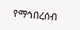የማኅበረሰብ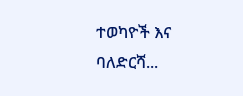ተወካዮች እና ባለድርሻ...